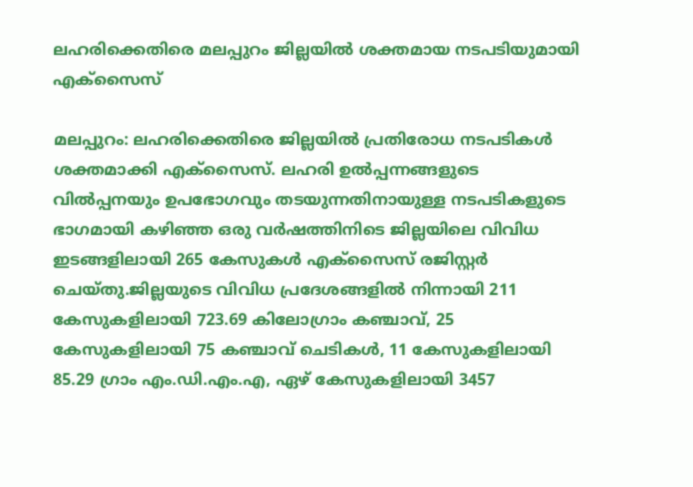ലഹരിക്കെതിരെ മലപ്പുറം ജില്ലയില്‍ ശക്തമായ നടപടിയുമായി എക്സൈസ്

മലപ്പുറം: ലഹരിക്കെതിരെ ജില്ലയില്‍ പ്രതിരോധ നടപടികള്‍ ശക്തമാക്കി എക്സൈസ്. ലഹരി ഉല്‍പ്പന്നങ്ങളുടെ വില്‍പ്പനയും ഉപഭോഗവും തടയുന്നതിനായുള്ള നടപടികളുടെ ഭാഗമായി കഴിഞ്ഞ ഒരു വര്‍ഷത്തിനിടെ ജില്ലയിലെ വിവിധ ഇടങ്ങളിലായി 265 കേസുകള്‍ എക്സൈസ് രജിസ്റ്റര്‍ ചെയ്തു.ജില്ലയുടെ വിവിധ പ്രദേശങ്ങളില്‍ നിന്നായി 211 കേസുകളിലായി 723.69 കിലോഗ്രാം കഞ്ചാവ്, 25 കേസുകളിലായി 75 കഞ്ചാവ് ചെടികള്‍, 11 കേസുകളിലായി 85.29 ഗ്രാം എം.ഡി.എം.എ, ഏഴ് കേസുകളിലായി 3457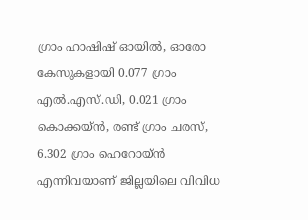ഗ്രാം ഹാഷിഷ് ഓയില്‍, ഓരോ കേസുകളായി 0.077 ഗ്രാം എല്‍.എസ്.ഡി, 0.021 ഗ്രാം കൊക്കയ്ന്‍, രണ്ട് ഗ്രാം ചരസ്, 6.302 ഗ്രാം ഹെറോയ്ന്‍ എന്നിവയാണ് ജില്ലയിലെ വിവിധ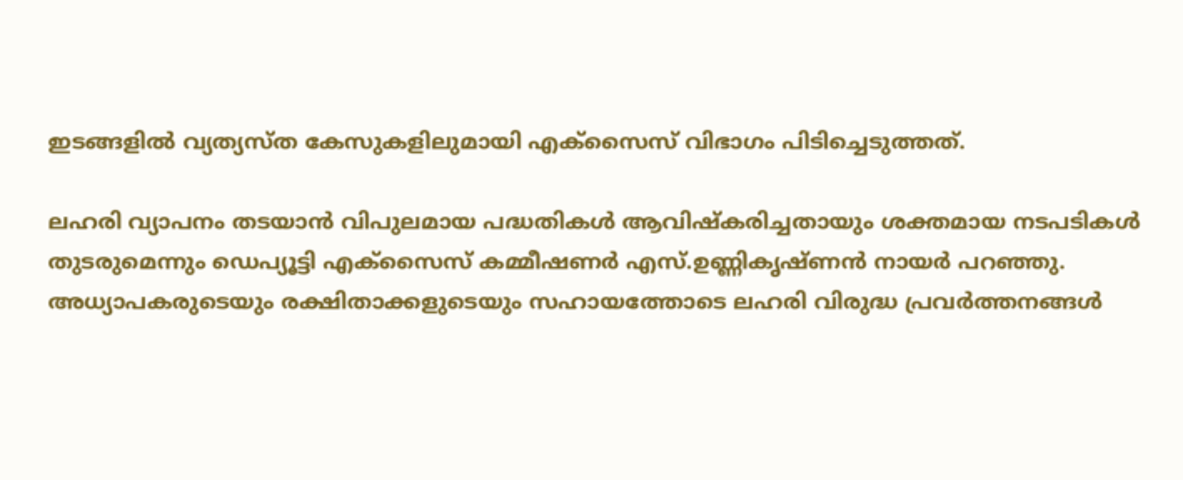ഇടങ്ങളില്‍ വ്യത്യസ്ത കേസുകളിലുമായി എക്സൈസ് വിഭാഗം പിടിച്ചെടുത്തത്.

ലഹരി വ്യാപനം തടയാന്‍ വിപുലമായ പദ്ധതികള്‍ ആവിഷ്‌കരിച്ചതായും ശക്തമായ നടപടികള്‍ തുടരുമെന്നും ഡെപ്യൂട്ടി എക്സൈസ് കമ്മീഷണര്‍ എസ്.ഉണ്ണികൃഷ്ണന്‍ നായര്‍ പറഞ്ഞു. അധ്യാപകരുടെയും രക്ഷിതാക്കളുടെയും സഹായത്തോടെ ലഹരി വിരുദ്ധ പ്രവര്‍ത്തനങ്ങള്‍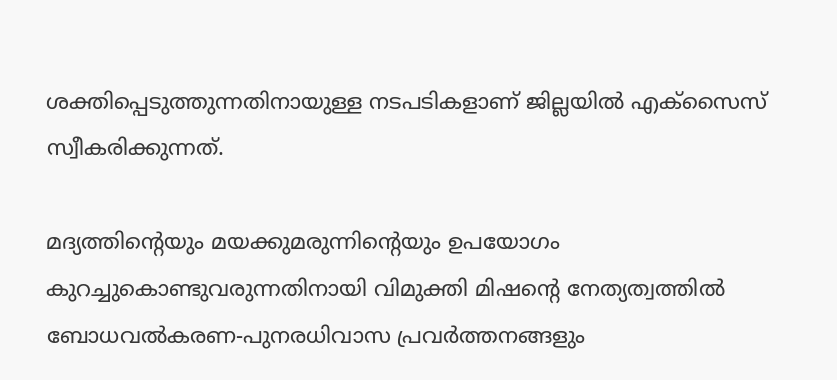ശക്തിപ്പെടുത്തുന്നതിനായുള്ള നടപടികളാണ് ജില്ലയില്‍ എക്സൈസ് സ്വീകരിക്കുന്നത്.

മദ്യത്തിന്റെയും മയക്കുമരുന്നിന്റെയും ഉപയോഗം കുറച്ചുകൊണ്ടുവരുന്നതിനായി വിമുക്തി മിഷന്റെ നേത്യത്വത്തില്‍ ബോധവല്‍കരണ-പുനരധിവാസ പ്രവര്‍ത്തനങ്ങളും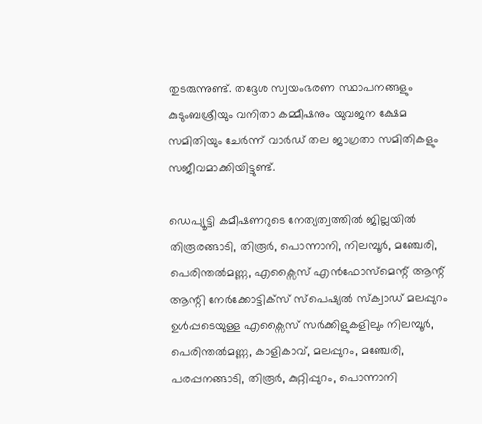തുടരുന്നുണ്ട്. തദ്ദേശ സ്വയംഭരണ സ്ഥാപനങ്ങളും കുടുംബശ്രീയും വനിതാ കമ്മീഷനും യുവജന ക്ഷേമ സമിതിയും ചേര്‍ന്ന് വാര്‍ഡ് തല ജാഗ്രതാ സമിതികളും സജീവമാക്കിയിട്ടുണ്ട്.

ഡെപ്യൂട്ടി കമീഷണറുടെ നേത്യത്വത്തില്‍ ജില്ലയില്‍ തിരൂരങ്ങാടി, തിരൂര്‍, പൊന്നാനി, നിലമ്പൂര്‍, മഞ്ചേരി, പെരിന്തല്‍മണ്ണ, എക്സൈസ് എന്‍ഫോസ്മെന്റ് ആന്റ് ആന്റി നേര്‍ക്കോട്ടിക്‌സ് സ്പെഷ്യല്‍ സ്‌ക്വാഡ് മലപ്പുറം ഉള്‍പ്പടെയുള്ള എക്സൈസ് സര്‍ക്കിളുകളിലും നിലമ്പൂര്‍, പെരിന്തല്‍മണ്ണ, കാളികാവ്, മലപ്പുറം, മഞ്ചേരി, പരപ്പനങ്ങാടി, തിരൂര്‍, കുറ്റിപ്പുറം, പൊന്നാനി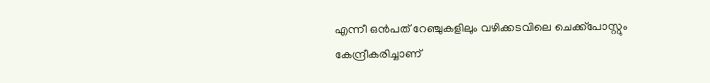എന്നീ ഒന്‍പത് റേഞ്ചുകളിലും വഴിക്കടവിലെ ചെക്ക്പോസ്റ്റും കേന്ദ്രീകരിച്ചാണ്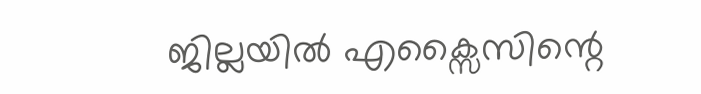ജില്ലയില്‍ എക്സൈസിന്റെ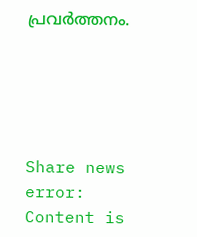പ്രവര്‍ത്തനം.





Share news
error: Content is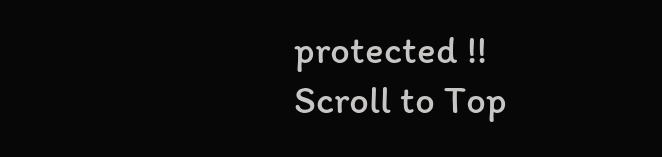protected !!
Scroll to Top